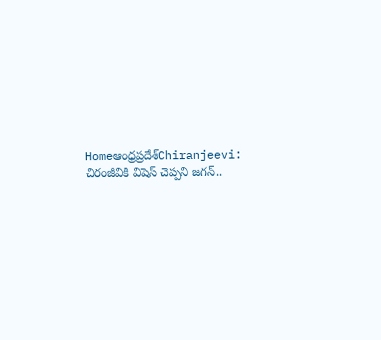Homeఆంధ్రప్రదేశ్‌Chiranjeevi: చిరంజీవికి విషెస్ చెప్పని జగన్..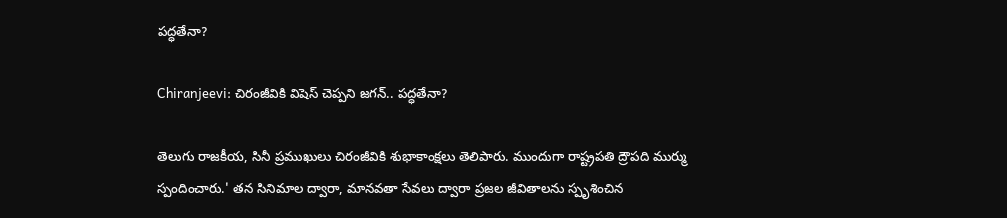పద్ధతేనా?

Chiranjeevi: చిరంజీవికి విషెస్ చెప్పని జగన్.. పద్ధతేనా?

తెలుగు రాజకీయ, సినీ ప్రముఖులు చిరంజీవికి శుభాకాంక్షలు తెలిపారు. ముందుగా రాష్ట్రపతి ద్రౌపది ముర్ము స్పందించారు.' తన సినిమాల ద్వారా, మానవతా సేవలు ద్వారా ప్రజల జీవితాలను స్పృశించిన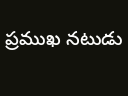ప్రముఖ నటుడు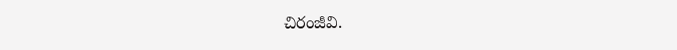చిరంజీవి.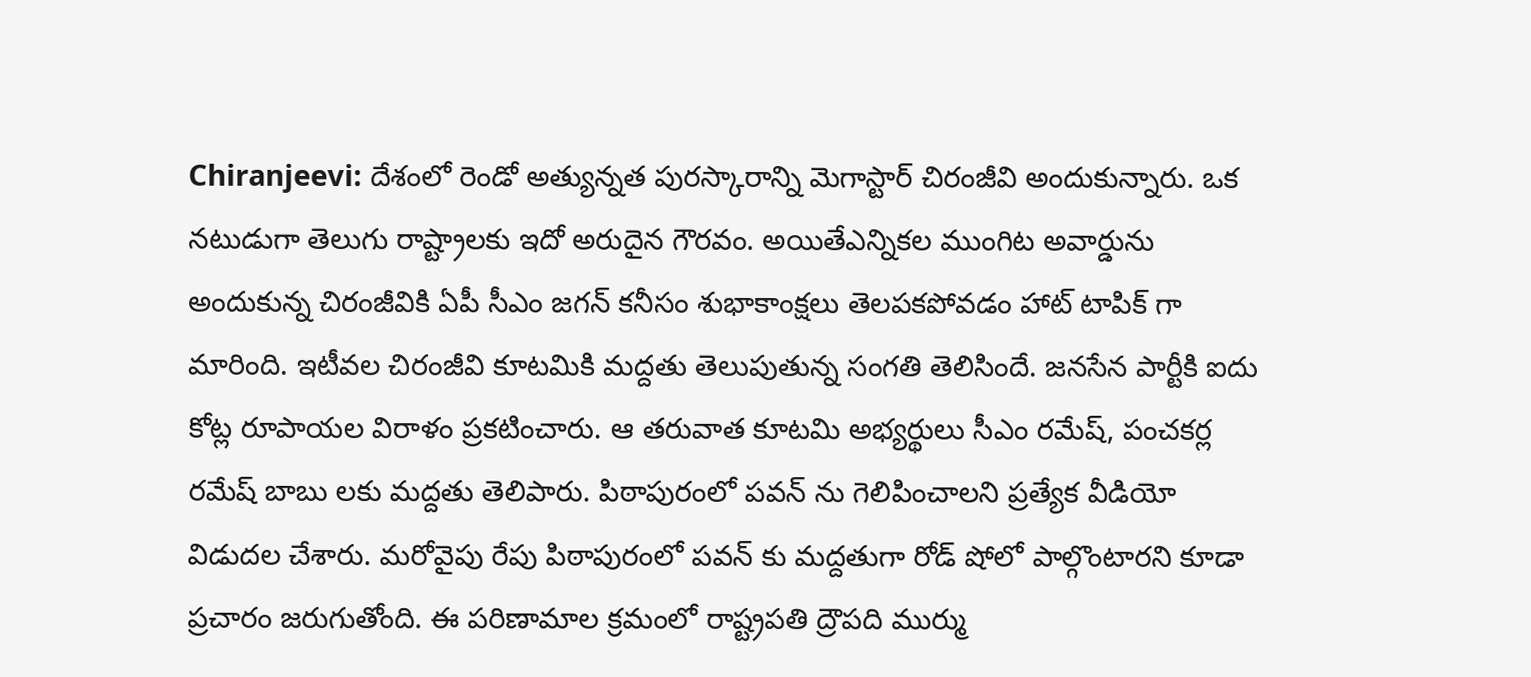Chiranjeevi: దేశంలో రెండో అత్యున్నత పురస్కారాన్ని మెగాస్టార్ చిరంజీవి అందుకున్నారు. ఒక నటుడుగా తెలుగు రాష్ట్రాలకు ఇదో అరుదైన గౌరవం. అయితేఎన్నికల ముంగిట అవార్డును అందుకున్న చిరంజీవికి ఏపీ సీఎం జగన్ కనీసం శుభాకాంక్షలు తెలపకపోవడం హాట్ టాపిక్ గా మారింది. ఇటీవల చిరంజీవి కూటమికి మద్దతు తెలుపుతున్న సంగతి తెలిసిందే. జనసేన పార్టీకి ఐదు కోట్ల రూపాయల విరాళం ప్రకటించారు. ఆ తరువాత కూటమి అభ్యర్థులు సీఎం రమేష్, పంచకర్ల రమేష్ బాబు లకు మద్దతు తెలిపారు. పిఠాపురంలో పవన్ ను గెలిపించాలని ప్రత్యేక వీడియో విడుదల చేశారు. మరోవైపు రేపు పిఠాపురంలో పవన్ కు మద్దతుగా రోడ్ షోలో పాల్గొంటారని కూడా ప్రచారం జరుగుతోంది. ఈ పరిణామాల క్రమంలో రాష్ట్రపతి ద్రౌపది ముర్ము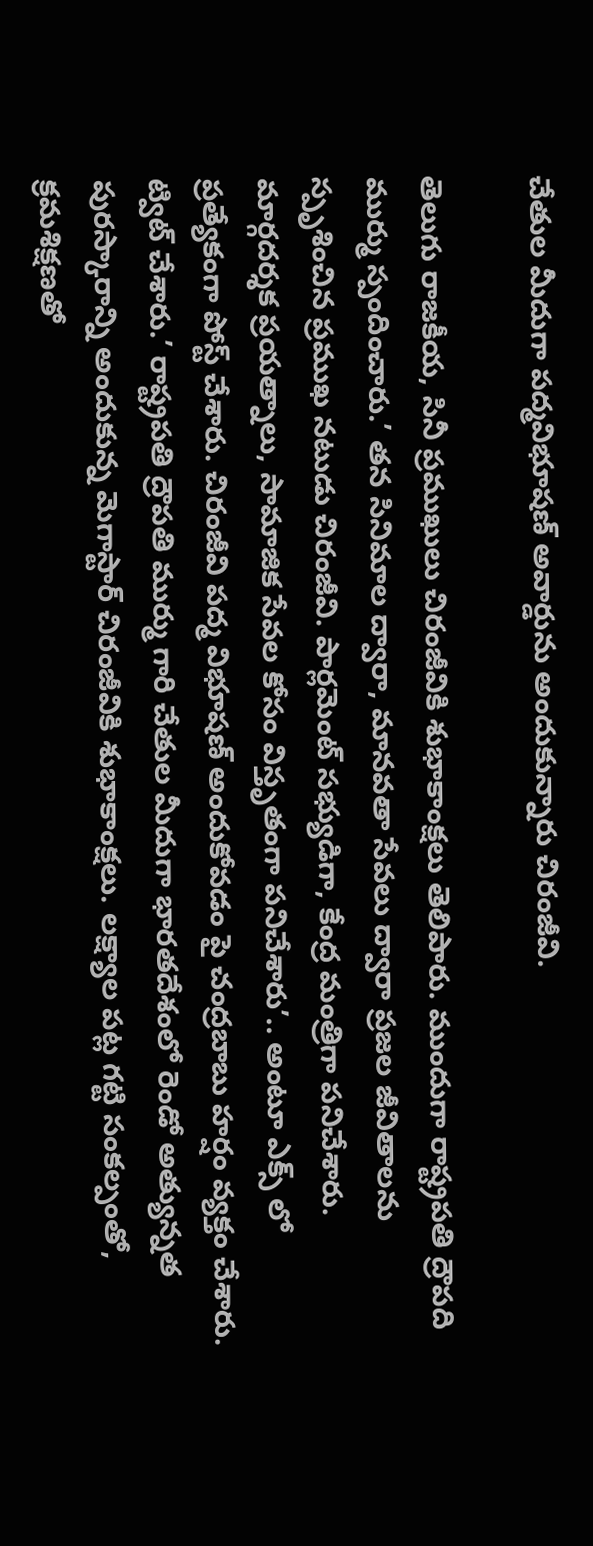చేతుల మీదుగా పద్మవిభూషణ్ అవార్డును అందుకున్నారు చిరంజీవి.

తెలుగు రాజకీయ, సినీ ప్రముఖులు చిరంజీవికి శుభాకాంక్షలు తెలిపారు. ముందుగా రాష్ట్రపతి ద్రౌపది ముర్ము స్పందించారు.’ తన సినిమాల ద్వారా, మానవతా సేవలు ద్వారా ప్రజల జీవితాలను స్పృశించిన ప్రముఖ నటుడు చిరంజీవి. పార్లమెంట్ సభ్యుడిగా, కేంద్ర మంత్రిగా పనిచేశారు. మార్గదర్శక ప్రయత్నాలు, సామాజిక సేవల కోసం విస్తృతంగా పనిచేశారు’.. అంటూ ఎక్స్ లో ప్రత్యేకంగా పోస్ట్ చేశారు. చిరంజీవి పద్మ విభూషణ్ అందుకోవడం పై చంద్రబాబు హర్షం వ్యక్తం చేశారు. ట్విట్ చేశారు.’ రాష్ట్రపతి ద్రౌపతి ముర్ము గారి చేతుల మీదుగా భారతదేశంలో రెండో అత్యున్నత పురస్కారాన్ని అందుకున్న మెగాస్టార్ చిరంజీవికి శుభాకాంక్షలు. లక్ష్యాల పట్ల గట్టి సంకల్పంతో, క్రమశిక్షణతో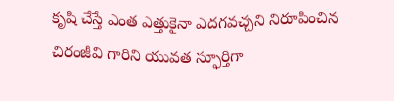కృషి చేస్తే ఎంత ఎత్తుకైనా ఎదగవచ్చని నిరూపించిన చిరంజీవి గారిని యువత స్ఫూర్తిగా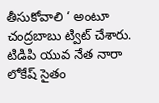తీసుకోవాలి ‘ అంటూ చంద్రబాబు ట్విట్ చేశారు. టిడిపి యువ నేత నారా లోకేష్ సైతం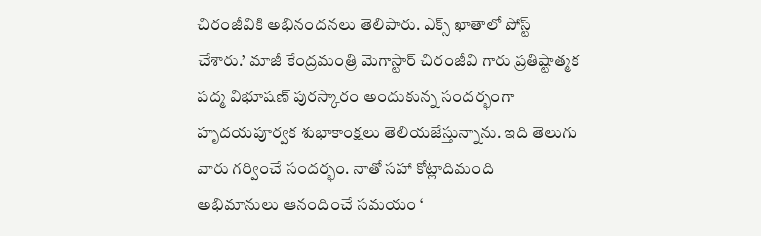చిరంజీవికి అభినందనలు తెలిపారు. ఎక్స్ ఖాతాలో పోస్ట్ చేశారు.’ మాజీ కేంద్రమంత్రి మెగాస్టార్ చిరంజీవి గారు ప్రతిష్టాత్మక పద్మ విభూషణ్ పురస్కారం అందుకున్న సందర్భంగా హృదయపూర్వక శుభాకాంక్షలు తెలియజేస్తున్నాను. ఇది తెలుగు వారు గర్వించే సందర్భం. నాతో సహా కోట్లాదిమంది అభిమానులు ఆనందించే సమయం ‘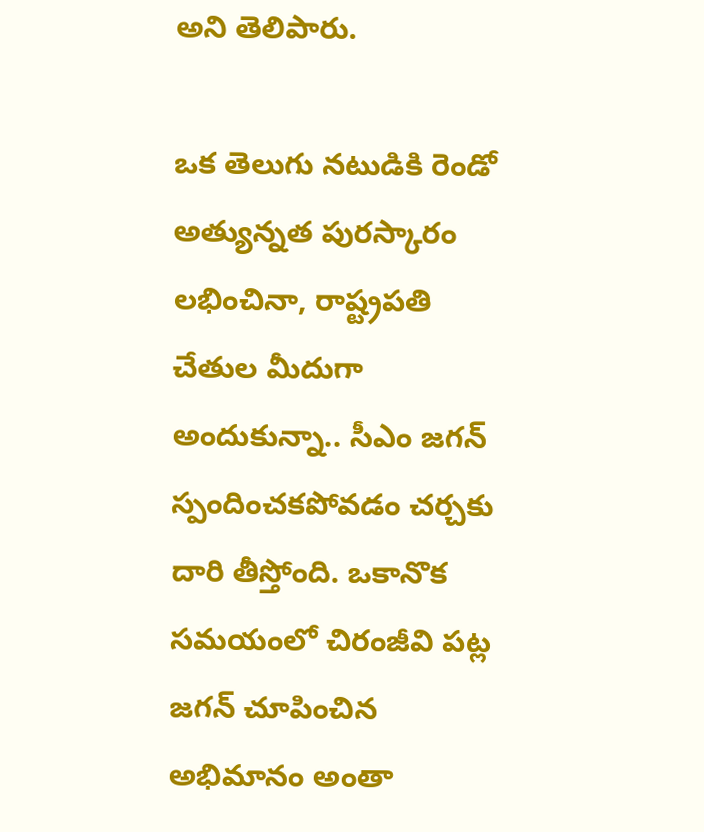అని తెలిపారు.

ఒక తెలుగు నటుడికి రెండో అత్యున్నత పురస్కారం లభించినా, రాష్ట్రపతి చేతుల మీదుగా అందుకున్నా.. సీఎం జగన్ స్పందించకపోవడం చర్చకు దారి తీస్తోంది. ఒకానొక సమయంలో చిరంజీవి పట్ల జగన్ చూపించిన అభిమానం అంతా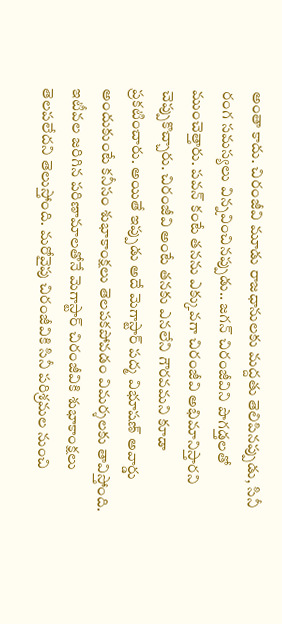అంతా కాదు. చిరంజీవి మూడు రాజధానులకు మద్దతు తెలిపినప్పుడు, సినీ రంగ సమస్యలు విన్నవించినప్పుడు.. జగన్ చిరంజీవిని పొగడ్తలతో ముంచెత్తారు. పవన్ కంటే తనను ఎక్కువగా చిరంజీవి అభిమానిస్తారని చెప్పుకొచ్చారు. చిరంజీవి అంటే తనకు ఎనలేని గౌరవమని కూడా ప్రకటించారు. అయితే ఇప్పుడు అదే మెగాస్టార్ పద్మ విభూషణ్ అవార్డు అందుకుంటే కనీసం శుభాకాంక్షలు తెలపకపోవడం విమర్శలకు తావిస్తోంది. ఇటీవల జరిగిన పరిణామాలతోనే మెగాస్టార్ చిరంజీవికి శుభాకాంక్షలు తెలపలేదని తెలుస్తోంది. మరోవైపు చిరంజీవికి సినీ పరిశ్రమల నుంచి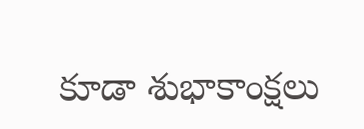కూడా శుభాకాంక్షలు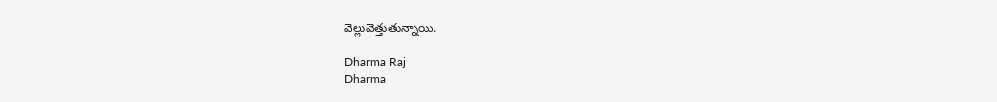వెల్లువెత్తుతున్నాయి.

Dharma Raj
Dharma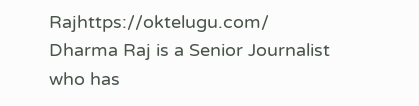Rajhttps://oktelugu.com/
Dharma Raj is a Senior Journalist who has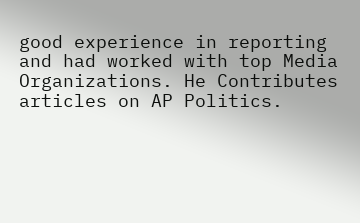good experience in reporting and had worked with top Media Organizations. He Contributes articles on AP Politics.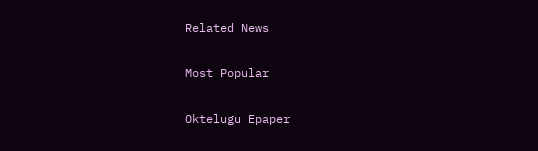Related News

Most Popular

Oktelugu Epaper